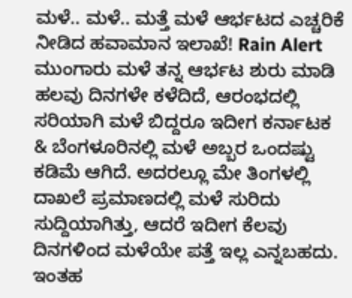ಮಳೆ.. ಮಳೆ.. ಮತ್ತೆ ಮಳೆ ಆರ್ಭಟದ ಎಚ್ಚರಿಕೆ ನೀಡಿದ ಹವಾಮಾನ ಇಲಾಖೆ! Rain Alert
ಮುಂಗಾರು ಮಳೆ ತನ್ನ ಆರ್ಭಟ ಶುರು ಮಾಡಿ ಹಲವು ದಿನಗಳೇ ಕಳೆದಿದೆ, ಆರಂಭದಲ್ಲಿ ಸರಿಯಾಗಿ ಮಳೆ ಬಿದ್ದರೂ ಇದೀಗ ಕರ್ನಾಟಕ & ಬೆಂಗಳೂರಿನಲ್ಲಿ ಮಳೆ ಅಬ್ಬರ ಒಂದಷ್ಟು ಕಡಿಮೆ ಆಗಿದೆ. ಅದರಲ್ಲೂ ಮೇ ತಿಂಗಳಲ್ಲಿ ದಾಖಲೆ ಪ್ರಮಾಣದಲ್ಲಿ ಮಳೆ ಸುರಿದು ಸುದ್ದಿಯಾಗಿತ್ತು, ಆದರೆ ಇದೀಗ ಕೆಲವು ದಿನಗಳಿಂದ ಮಳೆಯೇ ಪತ್ತೆ ಇಲ್ಲ ಎನ್ನಬಹದು. ಇಂತಹ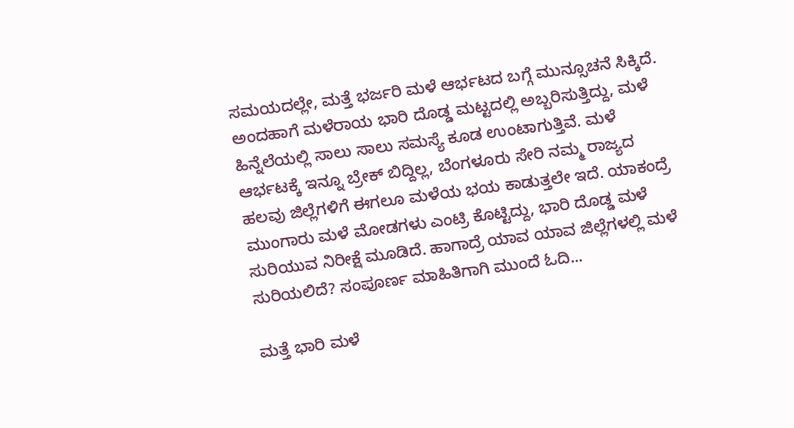ಸಮಯದಲ್ಲೇ, ಮತ್ತೆ ಭರ್ಜರಿ ಮಳೆ ಆರ್ಭಟದ ಬಗ್ಗೆ ಮುನ್ಸೂಚನೆ ಸಿಕ್ಕಿದೆ.
ಅಂದಹಾಗೆ ಮಳೆರಾಯ ಭಾರಿ ದೊಡ್ಡ ಮಟ್ಟದಲ್ಲಿ ಅಬ್ಬರಿಸುತ್ತಿದ್ದು, ಮಳೆ ಹಿನ್ನೆಲೆಯಲ್ಲಿ ಸಾಲು ಸಾಲು ಸಮಸ್ಯೆ ಕೂಡ ಉಂಟಾಗುತ್ತಿವೆ. ಮಳೆ ಆರ್ಭಟಕ್ಕೆ ಇನ್ನೂ ಬ್ರೇಕ್ ಬಿದ್ದಿಲ್ಲ, ಬೆಂಗಳೂರು ಸೇರಿ ನಮ್ಮ ರಾಜ್ಯದ ಹಲವು ಜಿಲ್ಲೆಗಳಿಗೆ ಈಗಲೂ ಮಳೆಯ ಭಯ ಕಾಡುತ್ತಲೇ ಇದೆ. ಯಾಕಂದ್ರೆ ಮುಂಗಾರು ಮಳೆ ಮೋಡಗಳು ಎಂಟ್ರಿ ಕೊಟ್ಟಿದ್ದು, ಭಾರಿ ದೊಡ್ಡ ಮಳೆ ಸುರಿಯುವ ನಿರೀಕ್ಷೆ ಮೂಡಿದೆ. ಹಾಗಾದ್ರೆ ಯಾವ ಯಾವ ಜಿಲ್ಲೆಗಳಲ್ಲಿ ಮಳೆ ಸುರಿಯಲಿದೆ? ಸಂಪೂರ್ಣ ಮಾಹಿತಿಗಾಗಿ ಮುಂದೆ ಓದಿ...

ಮತ್ತೆ ಭಾರಿ ಮಳೆ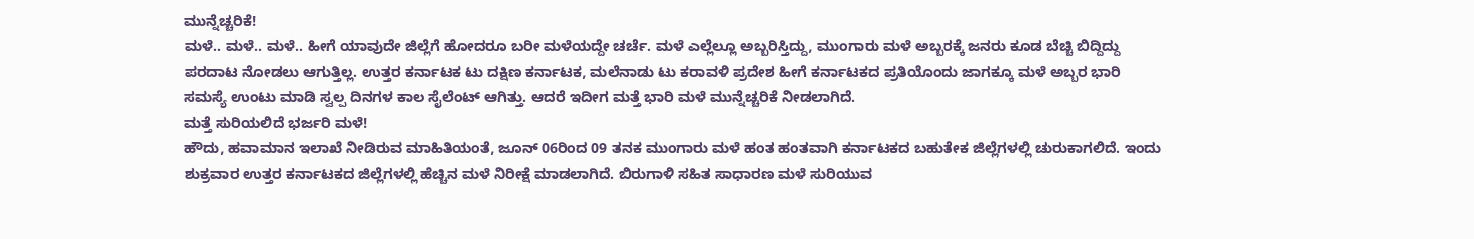ಮುನ್ನೆಚ್ಚರಿಕೆ!
ಮಳೆ.. ಮಳೆ.. ಮಳೆ.. ಹೀಗೆ ಯಾವುದೇ ಜಿಲ್ಲೆಗೆ ಹೋದರೂ ಬರೀ ಮಳೆಯದ್ದೇ ಚರ್ಚೆ. ಮಳೆ ಎಲ್ಲೆಲ್ಲೂ ಅಬ್ಬರಿಸ್ತಿದ್ದು, ಮುಂಗಾರು ಮಳೆ ಅಬ್ಬರಕ್ಕೆ ಜನರು ಕೂಡ ಬೆಚ್ಚಿ ಬಿದ್ದಿದ್ದು ಪರದಾಟ ನೋಡಲು ಆಗುತ್ತಿಲ್ಲ. ಉತ್ತರ ಕರ್ನಾಟಕ ಟು ದಕ್ಷಿಣ ಕರ್ನಾಟಕ, ಮಲೆನಾಡು ಟು ಕರಾವಳಿ ಪ್ರದೇಶ ಹೀಗೆ ಕರ್ನಾಟಕದ ಪ್ರತಿಯೊಂದು ಜಾಗಕ್ಕೂ ಮಳೆ ಅಬ್ಬರ ಭಾರಿ ಸಮಸ್ಯೆ ಉಂಟು ಮಾಡಿ ಸ್ವಲ್ಪ ದಿನಗಳ ಕಾಲ ಸೈಲೆಂಟ್ ಆಗಿತ್ತು. ಆದರೆ ಇದೀಗ ಮತ್ತೆ ಭಾರಿ ಮಳೆ ಮುನ್ನೆಚ್ಚರಿಕೆ ನೀಡಲಾಗಿದೆ.
ಮತ್ತೆ ಸುರಿಯಲಿದೆ ಭರ್ಜರಿ ಮಳೆ!
ಹೌದು, ಹವಾಮಾನ ಇಲಾಖೆ ನೀಡಿರುವ ಮಾಹಿತಿಯಂತೆ, ಜೂನ್ 06ರಿಂದ 09 ತನಕ ಮುಂಗಾರು ಮಳೆ ಹಂತ ಹಂತವಾಗಿ ಕರ್ನಾಟಕದ ಬಹುತೇಕ ಜಿಲ್ಲೆಗಳಲ್ಲಿ ಚುರುಕಾಗಲಿದೆ. ಇಂದು ಶುಕ್ರವಾರ ಉತ್ತರ ಕರ್ನಾಟಕದ ಜಿಲ್ಲೆಗಳಲ್ಲಿ ಹೆಚ್ಚಿನ ಮಳೆ ನಿರೀಕ್ಷೆ ಮಾಡಲಾಗಿದೆ. ಬಿರುಗಾಳಿ ಸಹಿತ ಸಾಧಾರಣ ಮಳೆ ಸುರಿಯುವ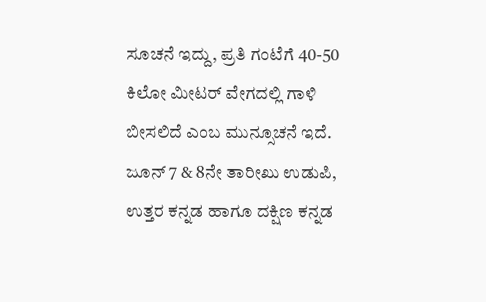ಸೂಚನೆ ಇದ್ದು, ಪ್ರತಿ ಗಂಟೆಗೆ 40-50 ಕಿಲೋ ಮೀಟರ್ ವೇಗದಲ್ಲಿ ಗಾಳಿ ಬೀಸಲಿದೆ ಎಂಬ ಮುನ್ಸೂಚನೆ ಇದೆ. ಜೂನ್ 7 & 8ನೇ ತಾರೀಖು ಉಡುಪಿ, ಉತ್ತರ ಕನ್ನಡ ಹಾಗೂ ದಕ್ಷಿಣ ಕನ್ನಡ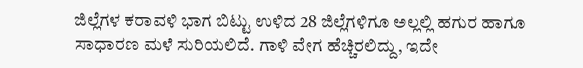ಜಿಲ್ಲೆಗಳ ಕರಾವಳಿ ಭಾಗ ಬಿಟ್ಟು ಉಳಿದ 28 ಜಿಲ್ಲೆಗಳಿಗೂ ಅಲ್ಲಲ್ಲಿ ಹಗುರ ಹಾಗೂ ಸಾಧಾರಣ ಮಳೆ ಸುರಿಯಲಿದೆ. ಗಾಳಿ ವೇಗ ಹೆಚ್ಚಿರಲಿದ್ದು, ಇದೇ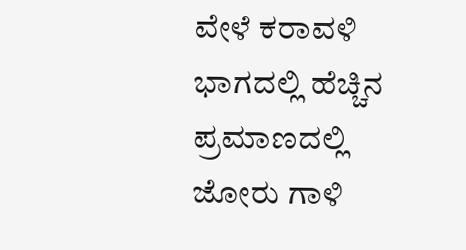ವೇಳೆ ಕರಾವಳಿ ಭಾಗದಲ್ಲಿ ಹೆಚ್ಚಿನ ಪ್ರಮಾಣದಲ್ಲಿ ಜೋರು ಗಾಳಿ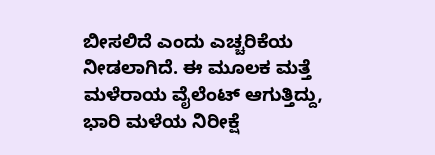ಬೀಸಲಿದೆ ಎಂದು ಎಚ್ಚರಿಕೆಯ ನೀಡಲಾಗಿದೆ. ಈ ಮೂಲಕ ಮತ್ತೆ ಮಳೆರಾಯ ವೈಲೆಂಟ್ ಆಗುತ್ತಿದ್ದು, ಭಾರಿ ಮಳೆಯ ನಿರೀಕ್ಷೆ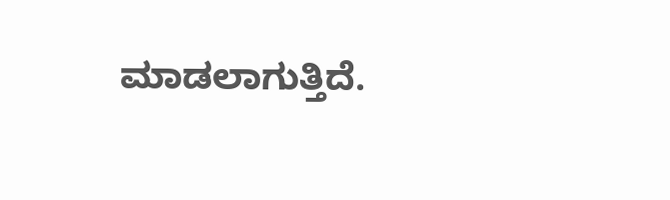ಮಾಡಲಾಗುತ್ತಿದೆ.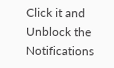Click it and Unblock the Notifications